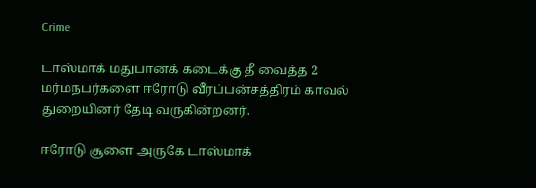Crime

டாஸ்மாக் மதுபானக் கடைக்கு தீ வைத்த 2 மர்மநபர்களை ஈரோடு வீரப்பன்சத்திரம் காவல் துறையினர் தேடி வருகின்றனர்.

ஈரோடு சூளை அருகே டாஸ்மாக்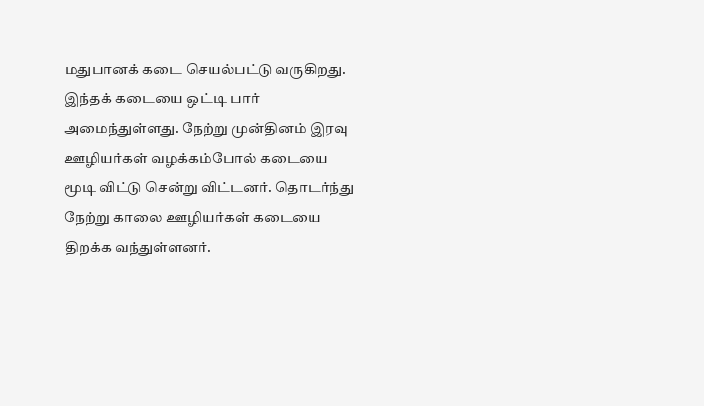மதுபானக் கடை செயல்பட்டு வருகிறது. இந்தக் கடையை ஒட்டி பார் அமைந்துள்ளது. நேற்று முன்தினம் இரவு ஊழியர்கள் வழக்கம்போல் கடையை மூடி விட்டு சென்று விட்டனர். தொடர்ந்து நேற்று காலை ஊழியர்கள் கடையை திறக்க வந்துள்ளனர்.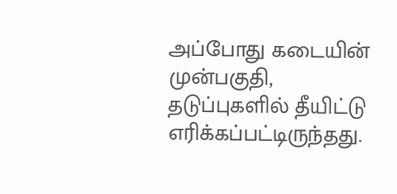அப்போது கடையின் முன்பகுதி, தடுப்புகளில் தீயிட்டு எரிக்கப்பட்டிருந்தது.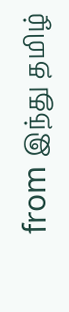from இந்து தமிழ்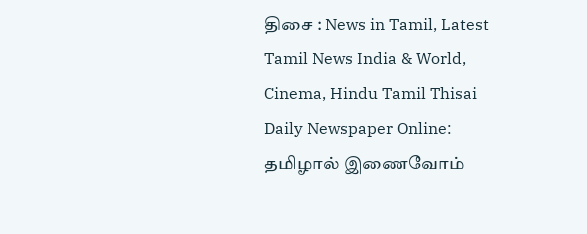திசை : News in Tamil, Latest Tamil News India & World, Cinema, Hindu Tamil Thisai Daily Newspaper Online: தமிழால் இணைவோம்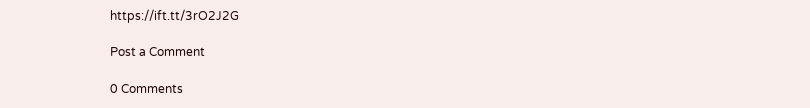https://ift.tt/3rO2J2G

Post a Comment

0 Comments